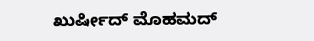ಖುರ್ಷೀದ್ ಮೊಹಮದ್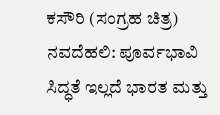ಕಸೌರಿ (ಸಂಗ್ರಹ ಚಿತ್ರ)
ನವದೆಹಲಿ: ಪೂರ್ವಭಾವಿ ಸಿದ್ಧತೆ ಇಲ್ಲದೆ ಭಾರತ ಮತ್ತು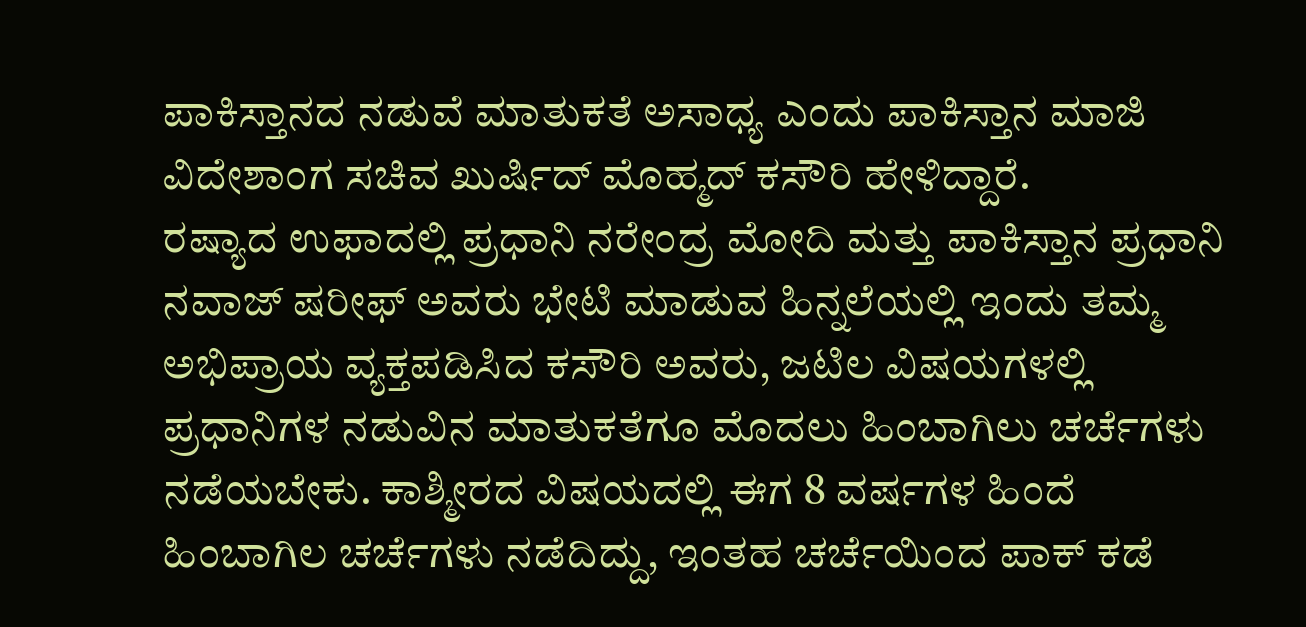ಪಾಕಿಸ್ತಾನದ ನಡುವೆ ಮಾತುಕತೆ ಅಸಾಧ್ಯ ಎಂದು ಪಾಕಿಸ್ತಾನ ಮಾಜಿ ವಿದೇಶಾಂಗ ಸಚಿವ ಖುರ್ಷಿದ್ ಮೊಹ್ಮದ್ ಕಸೌರಿ ಹೇಳಿದ್ದಾರೆ.
ರಷ್ಯಾದ ಉಫಾದಲ್ಲಿ ಪ್ರಧಾನಿ ನರೇಂದ್ರ ಮೋದಿ ಮತ್ತು ಪಾಕಿಸ್ತಾನ ಪ್ರಧಾನಿ ನವಾಜ್ ಷರೀಫ್ ಅವರು ಭೇಟಿ ಮಾಡುವ ಹಿನ್ನಲೆಯಲ್ಲಿ ಇಂದು ತಮ್ಮ ಅಭಿಪ್ರಾಯ ವ್ಯಕ್ತಪಡಿಸಿದ ಕಸೌರಿ ಅವರು, ಜಟಿಲ ವಿಷಯಗಳಲ್ಲಿ ಪ್ರಧಾನಿಗಳ ನಡುವಿನ ಮಾತುಕತೆಗೂ ಮೊದಲು ಹಿಂಬಾಗಿಲು ಚರ್ಚೆಗಳು ನಡೆಯಬೇಕು. ಕಾಶ್ಮೀರದ ವಿಷಯದಲ್ಲಿ ಈಗ 8 ವರ್ಷಗಳ ಹಿಂದೆ ಹಿಂಬಾಗಿಲ ಚರ್ಚೆಗಳು ನಡೆದಿದ್ದು, ಇಂತಹ ಚರ್ಚೆಯಿಂದ ಪಾಕ್ ಕಡೆ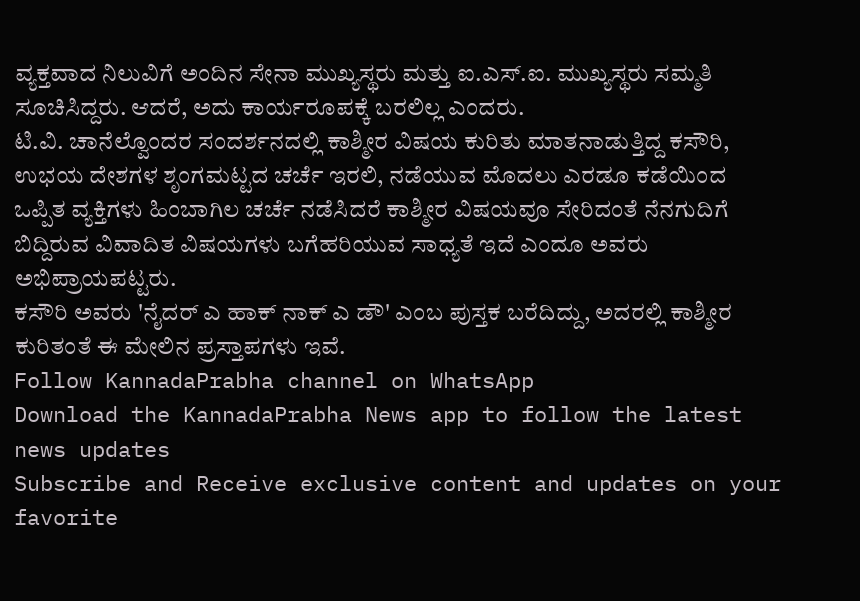ವ್ಯಕ್ತವಾದ ನಿಲುವಿಗೆ ಅಂದಿನ ಸೇನಾ ಮುಖ್ಯಸ್ಥರು ಮತ್ತು ಐ.ಎಸ್.ಐ. ಮುಖ್ಯಸ್ಥರು ಸಮ್ಮತಿ ಸೂಚಿಸಿದ್ದರು. ಆದರೆ, ಅದು ಕಾರ್ಯರೂಪಕ್ಕೆ ಬರಲಿಲ್ಲ ಎಂದರು.
ಟಿ.ವಿ. ಚಾನೆಲ್ವೊಂದರ ಸಂದರ್ಶನದಲ್ಲಿ ಕಾಶ್ಮೀರ ವಿಷಯ ಕುರಿತು ಮಾತನಾಡುತ್ತಿದ್ದ ಕಸೌರಿ, ಉಭಯ ದೇಶಗಳ ಶೃಂಗಮಟ್ಟದ ಚರ್ಚೆ ಇರಲಿ, ನಡೆಯುವ ಮೊದಲು ಎರಡೂ ಕಡೆಯಿಂದ ಒಪ್ಪಿತ ವ್ಯಕ್ತಿಗಳು ಹಿಂಬಾಗಿಲ ಚರ್ಚೆ ನಡೆಸಿದರೆ ಕಾಶ್ಮೀರ ವಿಷಯವೂ ಸೇರಿದಂತೆ ನೆನಗುದಿಗೆ ಬಿದ್ದಿರುವ ವಿವಾದಿತ ವಿಷಯಗಳು ಬಗೆಹರಿಯುವ ಸಾಧ್ಯತೆ ಇದೆ ಎಂದೂ ಅವರು ಅಭಿಪ್ರಾಯಪಟ್ಟರು.
ಕಸೌರಿ ಅವರು 'ನೈದರ್ ಎ ಹಾಕ್ ನಾಕ್ ಎ ಡೌ' ಎಂಬ ಪುಸ್ತಕ ಬರೆದಿದ್ದು, ಅದರಲ್ಲಿ ಕಾಶ್ಮೀರ ಕುರಿತಂತೆ ಈ ಮೇಲಿನ ಪ್ರಸ್ತಾಪಗಳು ಇವೆ.
Follow KannadaPrabha channel on WhatsApp
Download the KannadaPrabha News app to follow the latest news updates
Subscribe and Receive exclusive content and updates on your favorite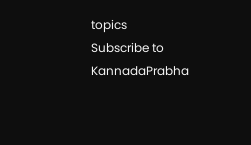topics
Subscribe to KannadaPrabha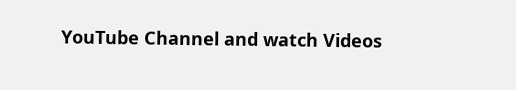YouTube Channel and watch Videos